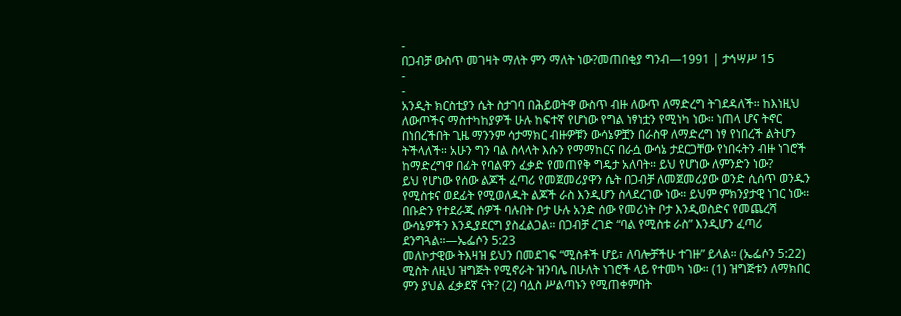-
በጋብቻ ውስጥ መገዛት ማለት ምን ማለት ነው?መጠበቂያ ግንብ—1991 | ታኅሣሥ 15
-
-
አንዲት ክርስቲያን ሴት ስታገባ በሕይወትዋ ውስጥ ብዙ ለውጥ ለማድረግ ትገደዳለች። ከእነዚህ ለውጦችና ማስተካከያዎች ሁሉ ከፍተኛ የሆነው የግል ነፃነቷን የሚነካ ነው። ነጠላ ሆና ትኖር በነበረችበት ጊዜ ማንንም ሳታማክር ብዙዎቹን ውሳኔዎቿን በራስዋ ለማድረግ ነፃ የነበረች ልትሆን ትችላለች። አሁን ግን ባል ስላላት እሱን የማማከርና በራሷ ውሳኔ ታደርጋቸው የነበሩትን ብዙ ነገሮች ከማድረግዋ በፊት የባልዋን ፈቃድ የመጠየቅ ግዴታ አለባት። ይህ የሆነው ለምንድን ነው?
ይህ የሆነው የሰው ልጆች ፈጣሪ የመጀመሪያዋን ሴት በጋብቻ ለመጀመሪያው ወንድ ሲሰጥ ወንዱን የሚስቱና ወደፊት የሚወለዱት ልጆች ራስ እንዲሆን ስላደረገው ነው። ይህም ምክንያታዊ ነገር ነው። በቡድን የተደራጁ ሰዎች ባሉበት ቦታ ሁሉ አንድ ሰው የመሪነት ቦታ እንዲወስድና የመጨረሻ ውሳኔዎችን እንዲያደርግ ያስፈልጋል። በጋብቻ ረገድ “ባል የሚስቱ ራስ” እንዲሆን ፈጣሪ ደንግጓል።—ኤፌሶን 5:23
መለኮታዊው ትእዛዝ ይህን በመደገፍ “ሚስቶች ሆይ፣ ለባሎቻችሁ ተገዙ” ይላል። (ኤፌሶን 5:22) ሚስት ለዚህ ዝግጅት የሚኖራት ዝንባሌ በሁለት ነገሮች ላይ የተመካ ነው። (1) ዝግጅቱን ለማክበር ምን ያህል ፈቃደኛ ናት? (2) ባሏስ ሥልጣኑን የሚጠቀምበት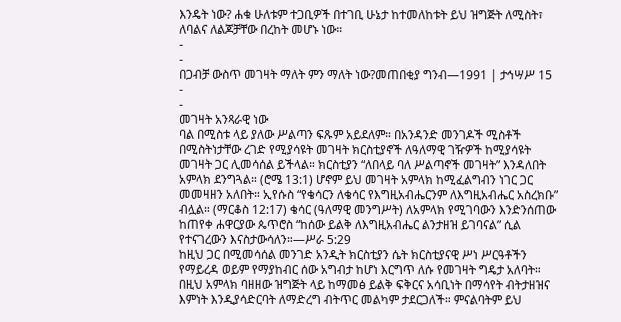እንዴት ነው? ሐቁ ሁለቱም ተጋቢዎች በተገቢ ሁኔታ ከተመለከቱት ይህ ዝግጅት ለሚስት፣ ለባልና ለልጆቻቸው በረከት መሆኑ ነው።
-
-
በጋብቻ ውስጥ መገዛት ማለት ምን ማለት ነው?መጠበቂያ ግንብ—1991 | ታኅሣሥ 15
-
-
መገዛት አንጻራዊ ነው
ባል በሚስቱ ላይ ያለው ሥልጣን ፍጹም አይደለም። በአንዳንድ መንገዶች ሚስቶች በሚስትነታቸው ረገድ የሚያሳዩት መገዛት ክርስቲያኖች ለዓለማዊ ገዥዎች ከሚያሳዩት መገዛት ጋር ሊመሳሰል ይችላል። ክርስቲያን “ለበላይ ባለ ሥልጣኖች መገዛት” እንዳለበት አምላክ ደንግጓል። (ሮሜ 13:1) ሆኖም ይህ መገዛት አምላክ ከሚፈልግብን ነገር ጋር መመዛዘን አለበት። ኢየሱስ “የቄሳርን ለቄሳር የእግዚአብሔርንም ለእግዚአብሔር አስረክቡ” ብሏል። (ማርቆስ 12:17) ቄሳር (ዓለማዊ መንግሥት) ለአምላክ የሚገባውን እንድንሰጠው ከጠየቀ ሐዋርያው ጴጥሮስ “ከሰው ይልቅ ለእግዚአብሔር ልንታዘዝ ይገባናል” ሲል የተናገረውን እናስታውሳለን።—ሥራ 5:29
ከዚህ ጋር በሚመሳሰል መንገድ አንዲት ክርስቲያን ሴት ክርስቲያናዊ ሥነ ሥርዓቶችን የማይረዳ ወይም የማያከብር ሰው አግብታ ከሆነ እርግጥ ለሱ የመገዛት ግዴታ አለባት። በዚህ አምላክ ባዘዘው ዝግጅት ላይ ከማመፅ ይልቅ ፍቅርና አሳቢነት በማሳየት ብትታዘዝና እምነት እንዲያሳድርባት ለማድረግ ብትጥር መልካም ታደርጋለች። ምናልባትም ይህ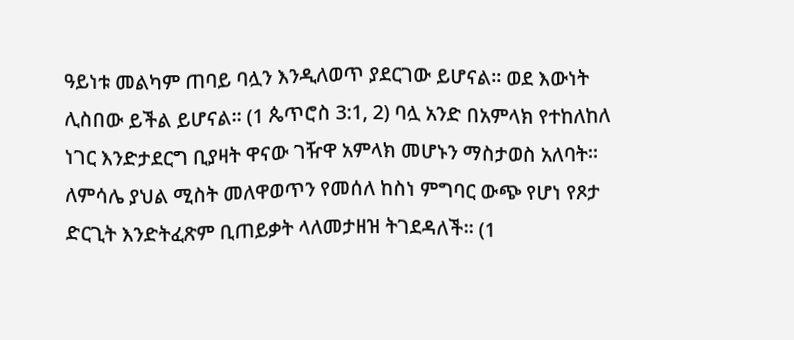ዓይነቱ መልካም ጠባይ ባሏን እንዲለወጥ ያደርገው ይሆናል። ወደ እውነት ሊስበው ይችል ይሆናል። (1 ጴጥሮስ 3:1, 2) ባሏ አንድ በአምላክ የተከለከለ ነገር እንድታደርግ ቢያዛት ዋናው ገዥዋ አምላክ መሆኑን ማስታወስ አለባት። ለምሳሌ ያህል ሚስት መለዋወጥን የመሰለ ከስነ ምግባር ውጭ የሆነ የጾታ ድርጊት እንድትፈጽም ቢጠይቃት ላለመታዘዝ ትገደዳለች። (1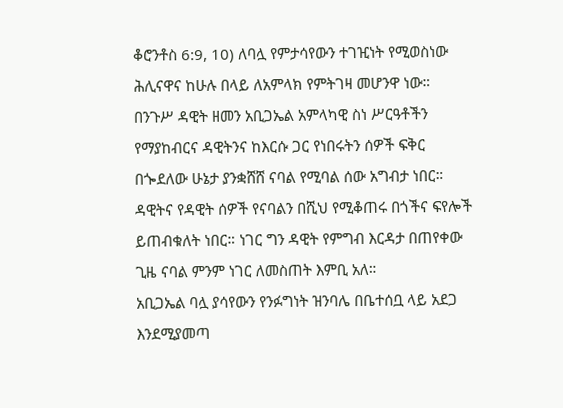ቆሮንቶስ 6:9, 10) ለባሏ የምታሳየውን ተገዢነት የሚወስነው ሕሊናዋና ከሁሉ በላይ ለአምላክ የምትገዛ መሆንዋ ነው።
በንጉሥ ዳዊት ዘመን አቢጋኤል አምላካዊ ስነ ሥርዓቶችን የማያከብርና ዳዊትንና ከእርሱ ጋር የነበሩትን ሰዎች ፍቅር በጐደለው ሁኔታ ያንቋሸሸ ናባል የሚባል ሰው አግብታ ነበር። ዳዊትና የዳዊት ሰዎች የናባልን በሺህ የሚቆጠሩ በጎችና ፍየሎች ይጠብቁለት ነበር። ነገር ግን ዳዊት የምግብ እርዳታ በጠየቀው ጊዜ ናባል ምንም ነገር ለመስጠት እምቢ አለ።
አቢጋኤል ባሏ ያሳየውን የንፉግነት ዝንባሌ በቤተሰቧ ላይ አደጋ እንደሚያመጣ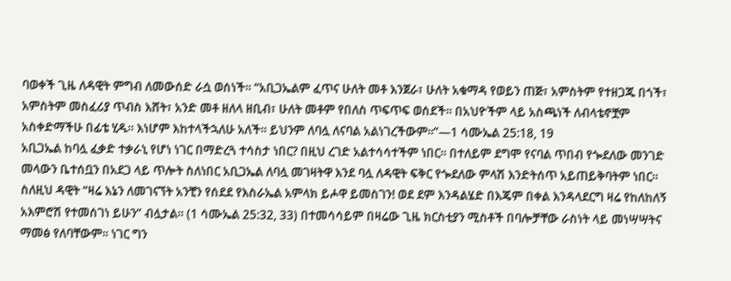ባወቀች ጊዜ ለዳዊት ምግብ ለመውሰድ ራሷ ወሰነች። “አቢጋኤልም ፈጥና ሁለት መቶ እንጀራ፣ ሁለት አቁማዳ የወይን ጠጅ፣ አምስትም የተዘጋጁ በጎች፣ አምስትም መስፈሪያ ጥብስ እሸት፣ አንድ መቶ ዘለላ ዘቢብ፣ ሁለት መቶም የበለስ ጥፍጥፍ ወሰደች። በአህዮችም ላይ አስጫነች ለብላቴኖቿም አስቀድማችሁ በፊቴ ሂዱ። እነሆም እከተላችኋለሁ አለች። ይህንም ለባሏ ለናባል አልነገረችውም።”—1 ሳሙኤል 25:18, 19
አቢጋኤል ከባሏ ፈቃድ ተቃራኒ የሆነ ነገር በማድረጓ ተሳስታ ነበር? በዚህ ረገድ አልተሳሳተችም ነበር። በተለይም ደግሞ የናባል ጥበብ የጐደለው መንገድ መላውን ቤተሰቧን በአደጋ ላይ ጥሎት ስለነበር አቢጋኤል ለባሏ መገዛትዋ እንደ ባሏ ለዳዊት ፍቅር የጐደለው ምላሽ እንድትሰጥ አይጠይቅባትም ነበር። ስለዚህ ዳዊት “ዛሬ እኔን ለመገናኘት አንቺን የሰደደ የእስራኤል አምላክ ይሖዋ ይመስገን! ወደ ደም እንዳልሄድ በእጄም በቀል እንዳላደርግ ዛሬ የከለከለኝ አእምሮሽ የተመሰገነ ይሁን” ብሏታል። (1 ሳሙኤል 25:32, 33) በተመሳሳይም በዛሬው ጊዜ ክርስቲያን ሚስቶች በባሎቻቸው ራስነት ላይ መነሣሣትና ማመፅ የለባቸውም። ነገር ግን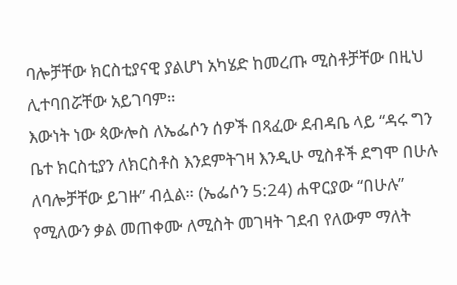ባሎቻቸው ክርስቲያናዊ ያልሆነ አካሄድ ከመረጡ ሚስቶቻቸው በዚህ ሊተባበሯቸው አይገባም።
እውነት ነው ጳውሎስ ለኤፌሶን ሰዎች በጻፈው ደብዳቤ ላይ “ዳሩ ግን ቤተ ክርስቲያን ለክርስቶስ እንደምትገዛ እንዲሁ ሚስቶች ደግሞ በሁሉ ለባሎቻቸው ይገዙ” ብሏል። (ኤፌሶን 5:24) ሐዋርያው “በሁሉ” የሚለውን ቃል መጠቀሙ ለሚስት መገዛት ገደብ የለውም ማለት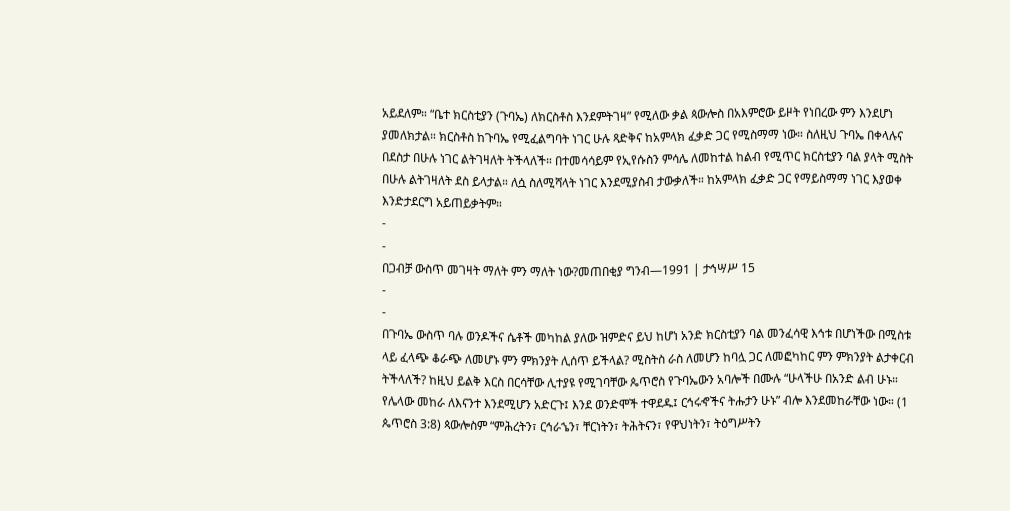አይደለም። “ቤተ ክርስቲያን (ጉባኤ) ለክርስቶስ እንደምትገዛ” የሚለው ቃል ጳውሎስ በአእምሮው ይዞት የነበረው ምን እንደሆነ ያመለክታል። ክርስቶስ ከጉባኤ የሚፈልግባት ነገር ሁሉ ጻድቅና ከአምላክ ፈቃድ ጋር የሚስማማ ነው። ስለዚህ ጉባኤ በቀላሉና በደስታ በሁሉ ነገር ልትገዛለት ትችላለች። በተመሳሳይም የኢየሱስን ምሳሌ ለመከተል ከልብ የሚጥር ክርስቲያን ባል ያላት ሚስት በሁሉ ልትገዛለት ደስ ይላታል። ለሷ ስለሚሻላት ነገር እንደሚያስብ ታውቃለች። ከአምላክ ፈቃድ ጋር የማይስማማ ነገር እያወቀ እንድታደርግ አይጠይቃትም።
-
-
በጋብቻ ውስጥ መገዛት ማለት ምን ማለት ነው?መጠበቂያ ግንብ—1991 | ታኅሣሥ 15
-
-
በጉባኤ ውስጥ ባሉ ወንዶችና ሴቶች መካከል ያለው ዝምድና ይህ ከሆነ አንድ ክርስቲያን ባል መንፈሳዊ እኅቱ በሆነችው በሚስቱ ላይ ፈላጭ ቆራጭ ለመሆኑ ምን ምክንያት ሊሰጥ ይችላል? ሚስትስ ራስ ለመሆን ከባሏ ጋር ለመፎካከር ምን ምክንያት ልታቀርብ ትችላለች? ከዚህ ይልቅ እርስ በርሳቸው ሊተያዩ የሚገባቸው ጴጥሮስ የጉባኤውን አባሎች በሙሉ “ሁላችሁ በአንድ ልብ ሁኑ። የሌላው መከራ ለእናንተ እንደሚሆን አድርጉ፤ እንደ ወንድሞች ተዋደዱ፤ ርኅሩኆችና ትሑታን ሁኑ” ብሎ እንደመከራቸው ነው። (1 ጴጥሮስ 3:8) ጳውሎስም “ምሕረትን፣ ርኅራኄን፣ ቸርነትን፣ ትሕትናን፣ የዋህነትን፣ ትዕግሥትን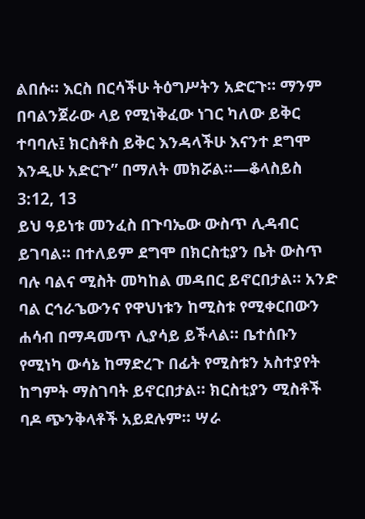ልበሱ። እርስ በርሳችሁ ትዕግሥትን አድርጉ። ማንም በባልንጀራው ላይ የሚነቅፈው ነገር ካለው ይቅር ተባባሉ፤ ክርስቶስ ይቅር እንዳላችሁ እናንተ ደግሞ እንዲሁ አድርጉ” በማለት መክሯል።—ቆላስይስ 3:12, 13
ይህ ዓይነቱ መንፈስ በጉባኤው ውስጥ ሊዳብር ይገባል። በተለይም ደግሞ በክርስቲያን ቤት ውስጥ ባሉ ባልና ሚስት መካከል መዳበር ይኖርበታል። አንድ ባል ርኅራኄውንና የዋህነቱን ከሚስቱ የሚቀርበውን ሐሳብ በማዳመጥ ሊያሳይ ይችላል። ቤተሰቡን የሚነካ ውሳኔ ከማድረጉ በፊት የሚስቱን አስተያየት ከግምት ማስገባት ይኖርበታል። ክርስቲያን ሚስቶች ባዶ ጭንቅላቶች አይደሉም። ሣራ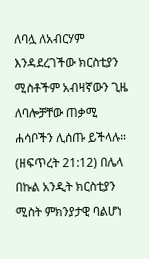ለባሏ ለአብርሃም እንዳደረገችው ክርስቲያን ሚስቶችም አብዛኛውን ጊዜ ለባሎቻቸው ጠቃሚ ሐሳቦችን ሊሰጡ ይችላሉ። (ዘፍጥረት 21:12) በሌላ በኩል አንዲት ክርስቲያን ሚስት ምክንያታዊ ባልሆነ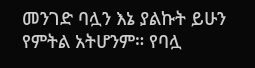መንገድ ባሏን እኔ ያልኩት ይሁን የምትል አትሆንም። የባሏ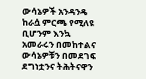ውሳኔዎች አንዳንዴ ከራሷ ምርጫ የሚለዩ ቢሆንም እንኳ አመራሩን በመከተልና ውሳኔዎቹን በመደገፍ ደግነቷንና ትሕትናዋን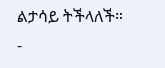ልታሳይ ትችላለች።
-